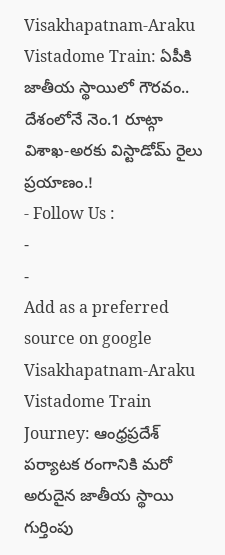Visakhapatnam-Araku Vistadome Train: ఏపీకి జాతీయ స్థాయిలో గౌరవం.. దేశంలోనే నెం.1 రూట్గా విశాఖ-అరకు విస్టాడోమ్ రైలు ప్రయాణం.!
- Follow Us :
-
-
Add as a preferred
source on google
Visakhapatnam-Araku Vistadome Train Journey: ఆంధ్రప్రదేశ్ పర్యాటక రంగానికి మరో అరుదైన జాతీయ స్థాయి గుర్తింపు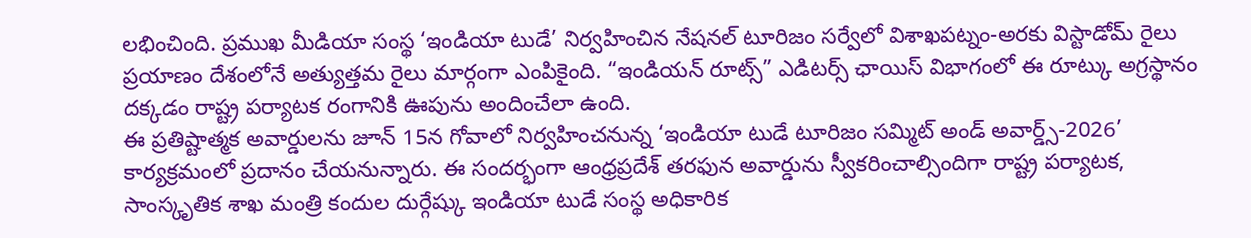లభించింది. ప్రముఖ మీడియా సంస్థ ‘ఇండియా టుడే’ నిర్వహించిన నేషనల్ టూరిజం సర్వేలో విశాఖపట్నం-అరకు విస్టాడోమ్ రైలు ప్రయాణం దేశంలోనే అత్యుత్తమ రైలు మార్గంగా ఎంపికైంది. “ఇండియన్ రూట్స్” ఎడిటర్స్ ఛాయిస్ విభాగంలో ఈ రూట్కు అగ్రస్థానం దక్కడం రాష్ట్ర పర్యాటక రంగానికి ఊపును అందించేలా ఉంది.
ఈ ప్రతిష్టాత్మక అవార్డులను జూన్ 15న గోవాలో నిర్వహించనున్న ‘ఇండియా టుడే టూరిజం సమ్మిట్ అండ్ అవార్డ్స్-2026’ కార్యక్రమంలో ప్రదానం చేయనున్నారు. ఈ సందర్భంగా ఆంధ్రప్రదేశ్ తరఫున అవార్డును స్వీకరించాల్సిందిగా రాష్ట్ర పర్యాటక, సాంస్కృతిక శాఖ మంత్రి కందుల దుర్గేష్కు ఇండియా టుడే సంస్థ అధికారిక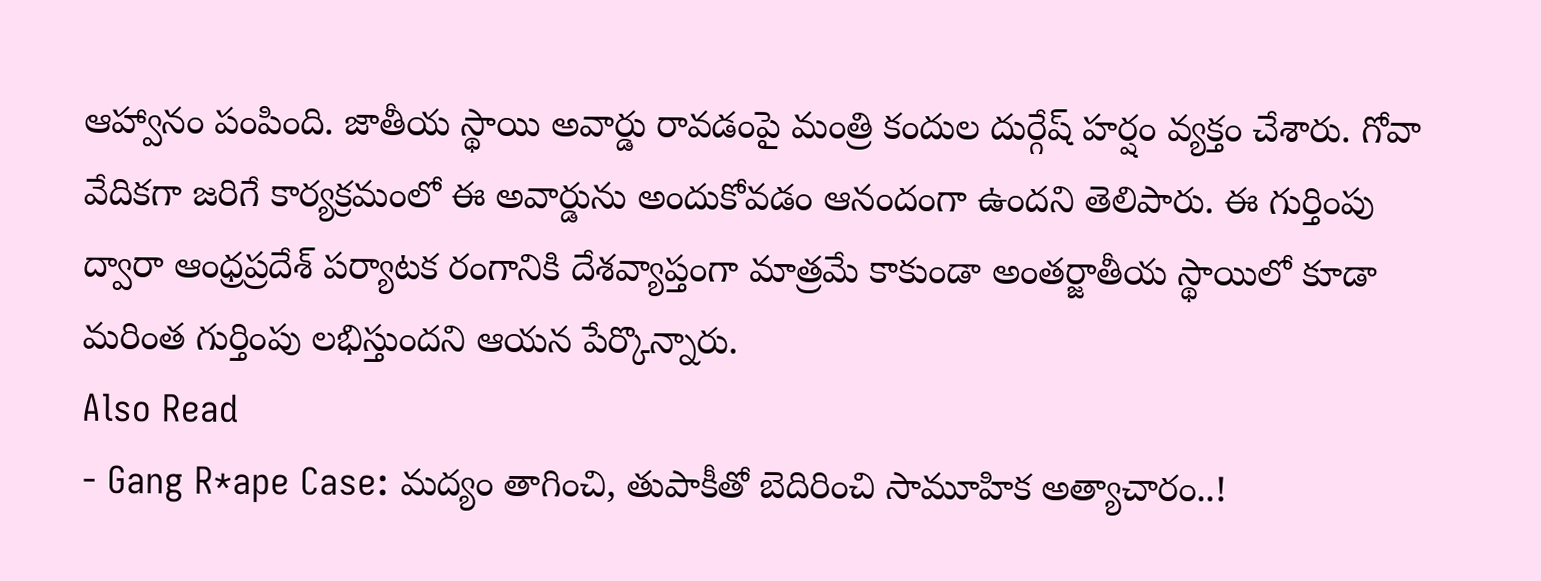ఆహ్వానం పంపింది. జాతీయ స్థాయి అవార్డు రావడంపై మంత్రి కందుల దుర్గేష్ హర్షం వ్యక్తం చేశారు. గోవా వేదికగా జరిగే కార్యక్రమంలో ఈ అవార్డును అందుకోవడం ఆనందంగా ఉందని తెలిపారు. ఈ గుర్తింపు ద్వారా ఆంధ్రప్రదేశ్ పర్యాటక రంగానికి దేశవ్యాప్తంగా మాత్రమే కాకుండా అంతర్జాతీయ స్థాయిలో కూడా మరింత గుర్తింపు లభిస్తుందని ఆయన పేర్కొన్నారు.
Also Read
- Gang R*ape Case: మద్యం తాగించి, తుపాకీతో బెదిరించి సామూహిక అత్యాచారం..!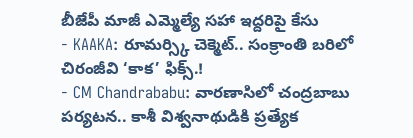బీజేపీ మాజీ ఎమ్మెల్యే సహా ఇద్దరిపై కేసు
- KAAKA: రూమర్స్కి చెక్మెట్.. సంక్రాంతి బరిలో చిరంజీవి ‘కాక’ ఫిక్స్.!
- CM Chandrababu: వారణాసిలో చంద్రబాబు పర్యటన.. కాశీ విశ్వనాథుడికి ప్రత్యేక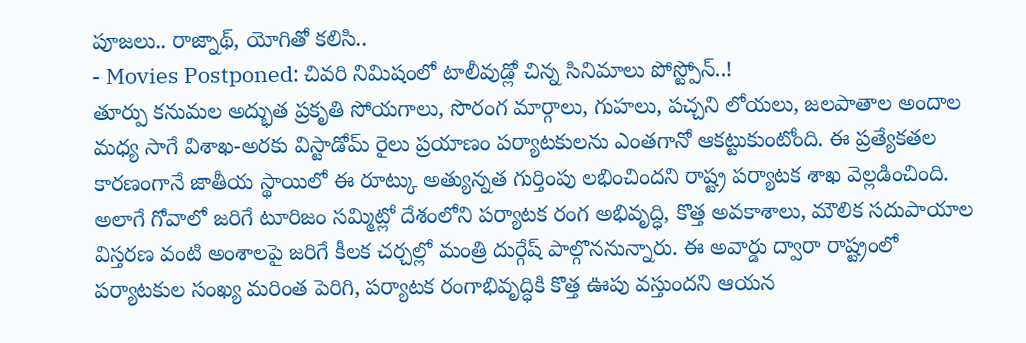పూజలు.. రాజ్నాథ్, యోగితో కలిసి..
- Movies Postponed: చివరి నిమిషంలో టాలీవుడ్లో చిన్న సినిమాలు పోస్ట్పోన్..!
తూర్పు కనుమల అద్భుత ప్రకృతి సోయగాలు, సొరంగ మార్గాలు, గుహలు, పచ్చని లోయలు, జలపాతాల అందాల మధ్య సాగే విశాఖ-అరకు విస్టాడోమ్ రైలు ప్రయాణం పర్యాటకులను ఎంతగానో ఆకట్టుకుంటోంది. ఈ ప్రత్యేకతల కారణంగానే జాతీయ స్థాయిలో ఈ రూట్కు అత్యున్నత గుర్తింపు లభించిందని రాష్ట్ర పర్యాటక శాఖ వెల్లడించింది. అలాగే గోవాలో జరిగే టూరిజం సమ్మిట్లో దేశంలోని పర్యాటక రంగ అభివృద్ధి, కొత్త అవకాశాలు, మౌలిక సదుపాయాల విస్తరణ వంటి అంశాలపై జరిగే కీలక చర్చల్లో మంత్రి దుర్గేష్ పాల్గొననున్నారు. ఈ అవార్డు ద్వారా రాష్ట్రంలో పర్యాటకుల సంఖ్య మరింత పెరిగి, పర్యాటక రంగాభివృద్ధికి కొత్త ఊపు వస్తుందని ఆయన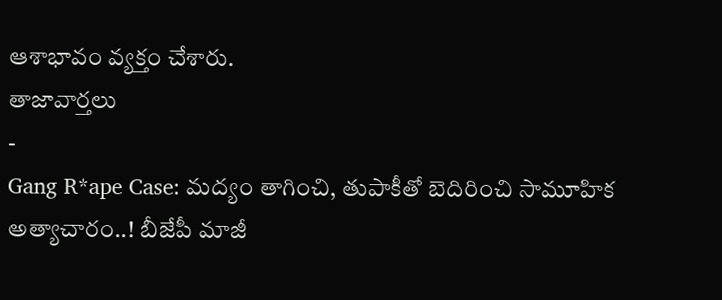ఆశాభావం వ్యక్తం చేశారు.
తాజావార్తలు
-
Gang R*ape Case: మద్యం తాగించి, తుపాకీతో బెదిరించి సామూహిక అత్యాచారం..! బీజేపీ మాజీ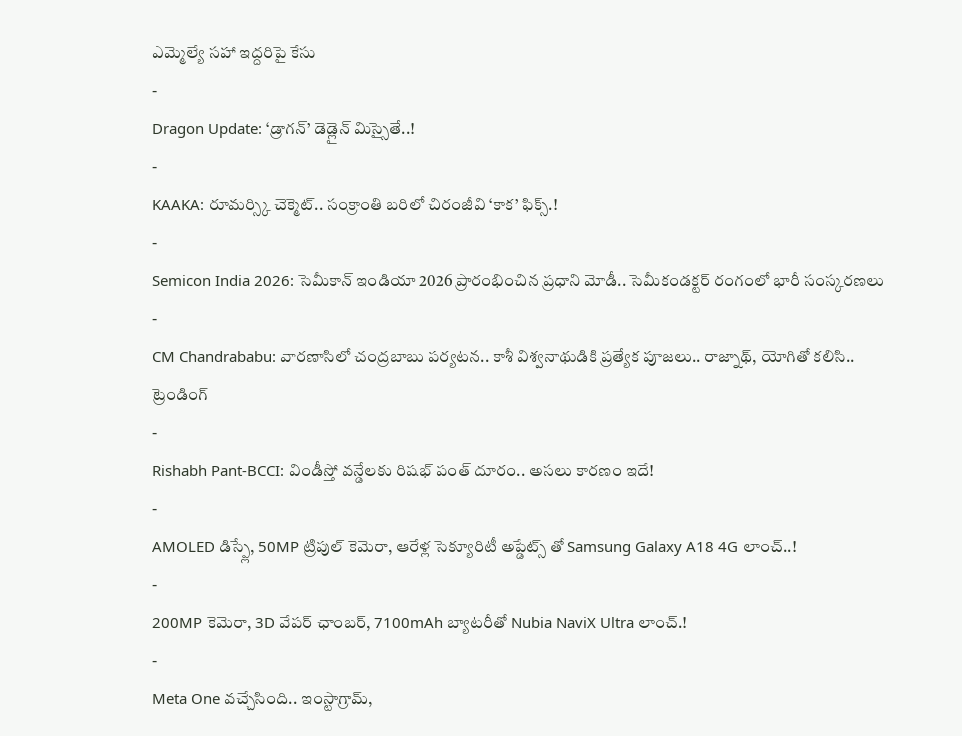ఎమ్మెల్యే సహా ఇద్దరిపై కేసు
-
Dragon Update: ‘డ్రాగన్’ డెడ్లైన్ మిస్సైతే..!
-
KAAKA: రూమర్స్కి చెక్మెట్.. సంక్రాంతి బరిలో చిరంజీవి ‘కాక’ ఫిక్స్.!
-
Semicon India 2026: సెమీకాన్ ఇండియా 2026 ప్రారంభించిన ప్రధాని మోడీ.. సెమీకండక్టర్ రంగంలో భారీ సంస్కరణలు
-
CM Chandrababu: వారణాసిలో చంద్రబాబు పర్యటన.. కాశీ విశ్వనాథుడికి ప్రత్యేక పూజలు.. రాజ్నాథ్, యోగితో కలిసి..
ట్రెండింగ్
-
Rishabh Pant-BCCI: విండీస్తో వన్డేలకు రిషభ్ పంత్ దూరం.. అసలు కారణం ఇదే!
-
AMOLED డిస్ప్లే, 50MP ట్రిపుల్ కెమెరా, ఆరేళ్ల సెక్యూరిటీ అప్డేట్స్ తో Samsung Galaxy A18 4G లాంచ్..!
-
200MP కెమెరా, 3D వేపర్ ఛాంబర్, 7100mAh బ్యాటరీతో Nubia NaviX Ultra లాంచ్.!
-
Meta One వచ్చేసింది.. ఇంస్టాగ్రామ్,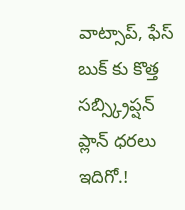వాట్సాప్, ఫేస్ బుక్ కు కొత్త సబ్స్క్రిప్షన్ ప్లాన్ ధరలు ఇదిగో.!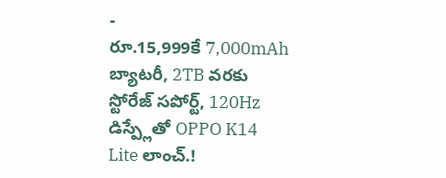-
రూ.15,999కే 7,000mAh బ్యాటరీ, 2TB వరకు స్టోరేజ్ సపోర్ట్, 120Hz డిస్ప్లేతో OPPO K14 Lite లాంచ్.!